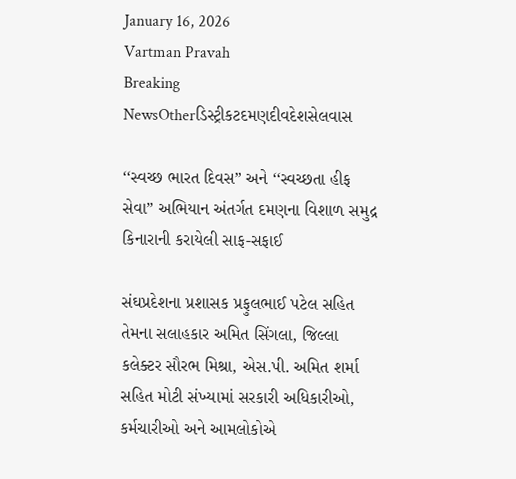January 16, 2026
Vartman Pravah
Breaking NewsOtherડિસ્ટ્રીકટદમણદીવદેશસેલવાસ

‘‘સ્‍વચ્‍છ ભારત દિવસ” અને ‘‘સ્‍વચ્‍છતા હીફ સેવા” અભિયાન અંતર્ગત દમણના વિશાળ સમુદ્ર કિનારાની કરાયેલી સાફ-સફાઈ

સંઘપ્રદેશના પ્રશાસક પ્રફુલભાઈ પટેલ સહિત તેમના સલાહકાર અમિત સિંગલા, જિલ્લા કલેક્‍ટર સૌરભ મિશ્રા, એસ.પી. અમિત શર્મા સહિત મોટી સંખ્‍યામાં સરકારી અધિકારીઓ, કર્મચારીઓ અને આમલોકોએ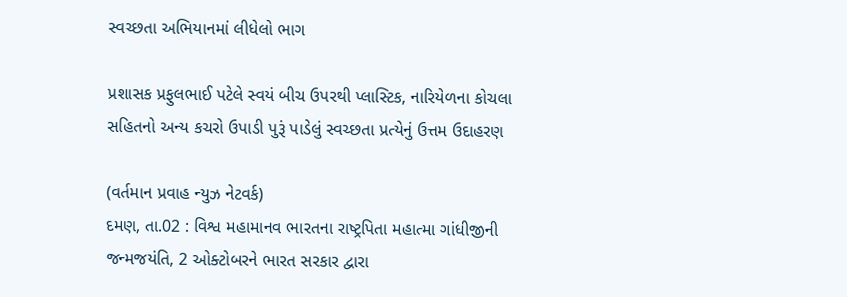સ્‍વચ્‍છતા અભિયાનમાં લીધેલો ભાગ

પ્રશાસક પ્રફુલભાઈ પટેલે સ્વયં બીચ ઉપરથી પ્લાસ્ટિક, નારિયેળના કોચલા સહિતનો અન્ય કચરો ઉપાડી પુરૂં પાડેલું સ્વચ્છતા પ્રત્યેનું ઉત્તમ ઉદાહરણ

(વર્તમાન પ્રવાહ ન્‍યુઝ નેટવર્ક)
દમણ, તા.02 : વિશ્વ મહામાનવ ભારતના રાષ્‍ટ્રપિતા મહાત્‍મા ગાંધીજીની જન્‍મજયંતિ, 2 ઓક્‍ટોબરને ભારત સરકાર દ્વારા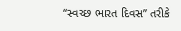‘‘સ્‍વચ્‍છ ભારત દિવસ” તરીકે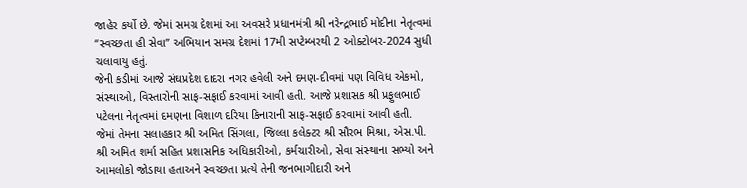જાહેર કર્યો છે. જેમાં સમગ્ર દેશમાં આ અવસરે પ્રધાનમંત્રી શ્રી નરેન્‍દ્રભાઈ મોદીના નેતૃત્‍વમાં ‘‘સ્‍વચ્‍છતા હી સેવા” અભિયાન સમગ્ર દેશમાં 17મી સપ્‍ટેમ્‍બરથી 2 ઓક્‍ટોબર-2024 સુધી ચલાવાયુ હતું.
જેની કડીમાં આજે સંઘપ્રદેશ દાદરા નગર હવેલી અને દમણ-દીવમાં પણ વિવિધ એકમો, સંસ્‍થાઓ, વિસ્‍તારોની સાફ-સફાઈ કરવામાં આવી હતી. આજે પ્રશાસક શ્રી પ્રફુલભાઈ પટેલના નેતૃત્‍વમાં દમણના વિશાળ દરિયા કિનારાની સાફ-સફાઈ કરવામાં આવી હતી. જેમાં તેમના સલાહકાર શ્રી અમિત સિંગલા, જિલ્લા કલેક્‍ટર શ્રી સૌરભ મિશ્રા, એસ.પી. શ્રી અમિત શર્મા સહિત પ્રશાસનિક અધિકારીઓ, કર્મચારીઓ, સેવા સંસ્‍થાના સભ્‍યો અને આમલોકો જોડાયા હતાઅને સ્‍વચ્‍છતા પ્રત્‍યે તેની જનભાગીદારી અને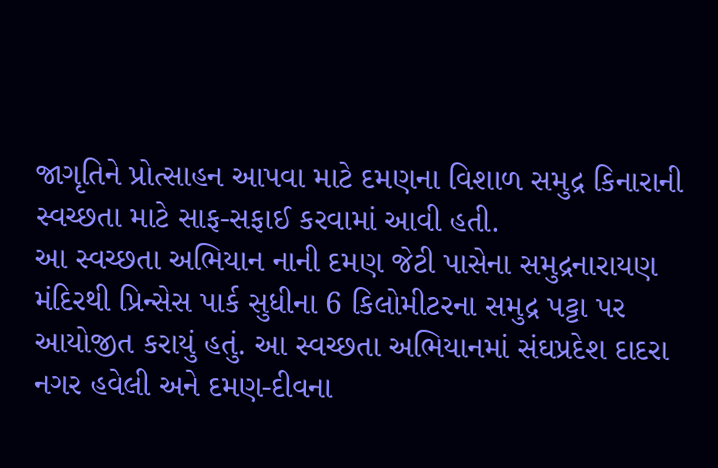જાગૃતિને પ્રોત્‍સાહન આપવા માટે દમણના વિશાળ સમુદ્ર કિનારાની સ્‍વચ્‍છતા માટે સાફ-સફાઈ કરવામાં આવી હતી.
આ સ્‍વચ્‍છતા અભિયાન નાની દમણ જેટી પાસેના સમુદ્રનારાયણ મંદિરથી પ્રિન્‍સેસ પાર્ક સુધીના 6 કિલોમીટરના સમુદ્ર પટ્ટા પર આયોજીત કરાયું હતું. આ સ્‍વચ્‍છતા અભિયાનમાં સંઘપ્રદેશ દાદરા નગર હવેલી અને દમણ-દીવના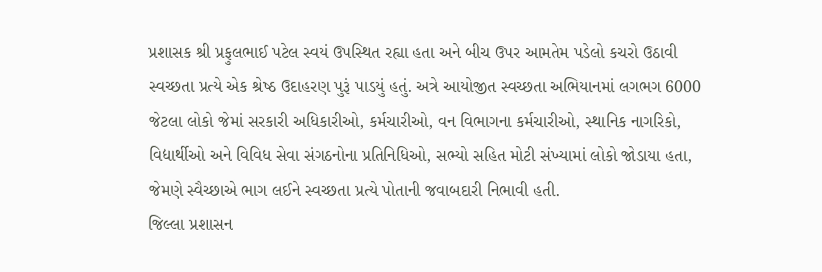પ્રશાસક શ્રી પ્રફુલભાઈ પટેલ સ્‍વયં ઉપસ્‍થિત રહ્યા હતા અને બીચ ઉપર આમતેમ પડેલો કચરો ઉઠાવી સ્‍વચ્‍છતા પ્રત્‍યે એક શ્રેષ્‍ઠ ઉદાહરણ પુરૂં પાડયું હતું. અત્રે આયોજીત સ્‍વચ્‍છતા અભિયાનમાં લગભગ 6000 જેટલા લોકો જેમાં સરકારી અધિકારીઓ, કર્મચારીઓ, વન વિભાગના કર્મચારીઓ, સ્‍થાનિક નાગરિકો, વિદ્યાર્થીઓ અને વિવિધ સેવા સંગઠનોના પ્રતિનિધિઓ, સભ્‍યો સહિત મોટી સંખ્‍યામાં લોકો જોડાયા હતા, જેમણે સ્‍વૈચ્‍છાએ ભાગ લઈને સ્‍વચ્‍છતા પ્રત્‍યે પોતાની જવાબદારી નિભાવી હતી.
જિલ્લા પ્રશાસન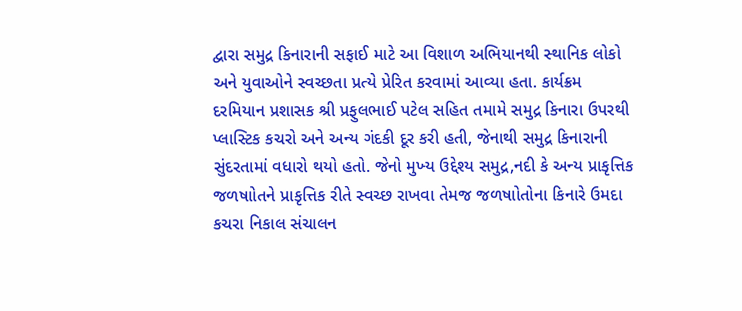દ્વારા સમુદ્ર કિનારાની સફાઈ માટે આ વિશાળ અભિયાનથી સ્‍થાનિક લોકો અને યુવાઓને સ્‍વચ્‍છતા પ્રત્‍યે પ્રેરિત કરવામાં આવ્‍યા હતા. કાર્યક્રમ દરમિયાન પ્રશાસક શ્રી પ્રફુલભાઈ પટેલ સહિત તમામે સમુદ્ર કિનારા ઉપરથી પ્‍લાસ્‍ટિક કચરો અને અન્‍ય ગંદકી દૂર કરી હતી, જેનાથી સમુદ્ર કિનારાની સુંદરતામાં વધારો થયો હતો. જેનો મુખ્‍ય ઉદ્દેશ્‍ય સમુદ્ર,નદી કે અન્‍ય પ્રાકૃત્તિક જળષાોતને પ્રાકૃત્તિક રીતે સ્‍વચ્‍છ રાખવા તેમજ જળષાોતોના કિનારે ઉમદા કચરા નિકાલ સંચાલન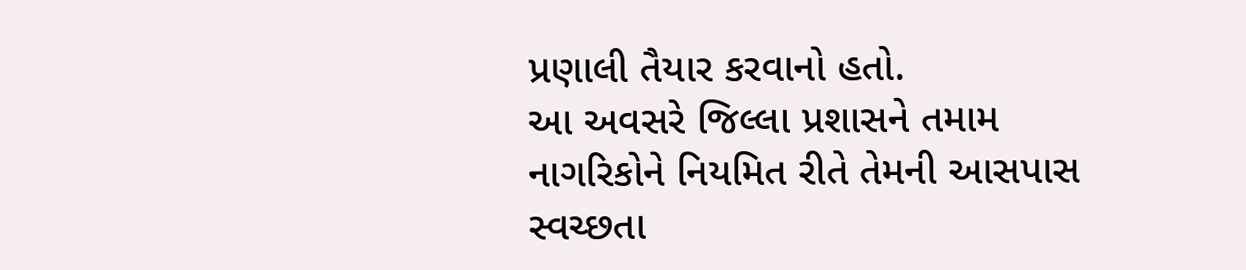પ્રણાલી તૈયાર કરવાનો હતો.
આ અવસરે જિલ્લા પ્રશાસને તમામ નાગરિકોને નિયમિત રીતે તેમની આસપાસ સ્‍વચ્‍છતા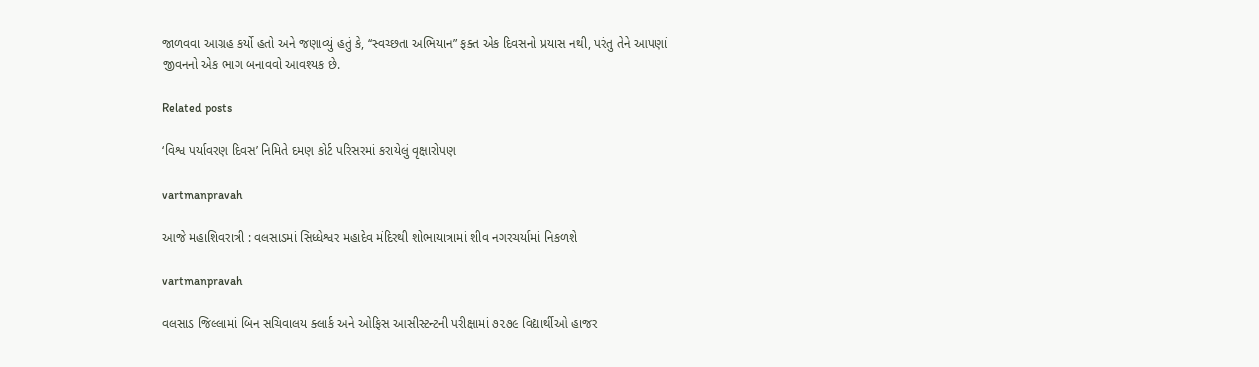જાળવવા આગ્રહ કર્યો હતો અને જણાવ્‍યું હતું કે, ‘‘સ્‍વચ્‍છતા અભિયાન” ફક્‍ત એક દિવસનો પ્રયાસ નથી, પરંતુ તેને આપણાં જીવનનો એક ભાગ બનાવવો આવશ્‍યક છે.

Related posts

‘વિશ્વ પર્યાવરણ દિવસ’ નિમિતે દમણ કોર્ટ પરિસરમાં કરાયેલું વૃક્ષારોપણ

vartmanpravah

આજે મહાશિવરાત્રી : વલસાડમાં સિધ્‍ધેશ્વર મહાદેવ મંદિરથી શોભાયાત્રામાં શીવ નગરચર્યામાં નિકળશે

vartmanpravah

વલસાડ જિલ્લામાં બિન સચિવાલય ક્લાર્ક અને ઓફિસ આસીસ્ટન્ટની પરીક્ષામાં ૭૨૭૯ વિદ્યાર્થીઓ હાજર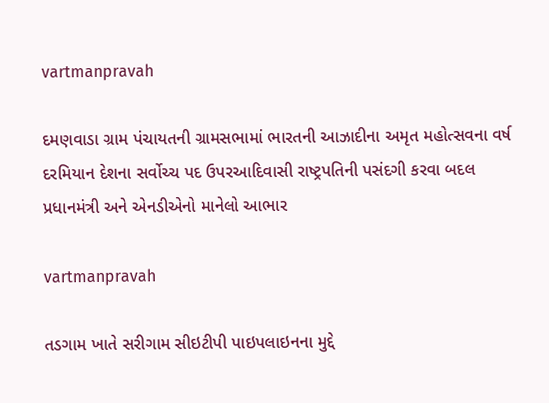vartmanpravah

દમણવાડા ગ્રામ પંચાયતની ગ્રામસભામાં ભારતની આઝાદીના અમૃત મહોત્‍સવના વર્ષ દરમિયાન દેશના સર્વોચ્‍ચ પદ ઉપરઆદિવાસી રાષ્‍ટ્રપતિની પસંદગી કરવા બદલ પ્રધાનમંત્રી અને એનડીએનો માનેલો આભાર

vartmanpravah

તડગામ ખાતે સરીગામ સીઇટીપી પાઇપલાઇનના મુદ્દે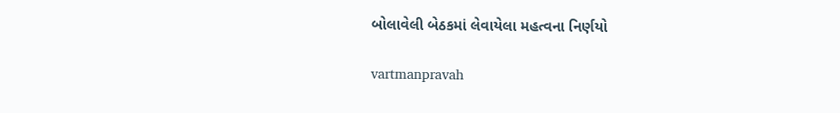બોલાવેલી બેઠકમાં લેવાયેલા મહત્‍વના નિર્ણયો

vartmanpravah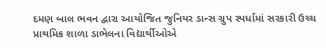દમણ બાલ ભવન દ્વારા આયોજિત જુનિયર ડાન્‍સ ગ્રુપ સ્‍પર્ધામાં સરકારી ઉચ્‍ચ પ્રાથમિક શાળા ડાભેલના વિદ્યાર્થીઓએ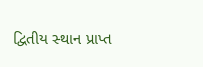દ્વિતીય સ્‍થાન પ્રાપ્ત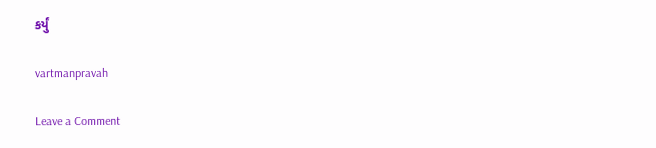કર્યું

vartmanpravah

Leave a Comment